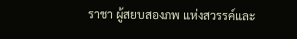ราชา ผู้สยบสองภพ แห่งสวรรค์และ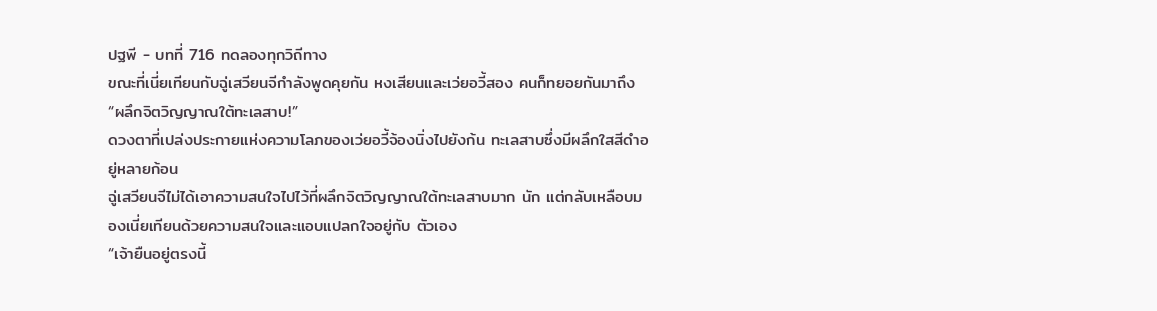ปฐพี - บทที่ 716 ทดลองทุกวิถีทาง
ขณะที่เนี่ยเทียนกับฉู่เสวียนจีกำลังพูดคุยกัน หงเสียนและเว่ยอวี้สอง คนก็ทยอยกันมาถึง
“ผลึกจิตวิญญาณใต้ทะเลสาบ!”
ดวงตาที่เปล่งประกายแห่งความโลภของเว่ยอวี้จ้องนิ่งไปยังก้น ทะเลสาบซึ่งมีผลึกใสสีดำอยู่หลายก้อน
ฉู่เสวียนจีไม่ได้เอาความสนใจไปไว้ที่ผลึกจิตวิญญาณใต้ทะเลสาบมาก นัก แต่กลับเหลือบมองเนี่ยเทียนด้วยความสนใจและแอบแปลกใจอยู่กับ ตัวเอง
“เจ้ายืนอยู่ตรงนี้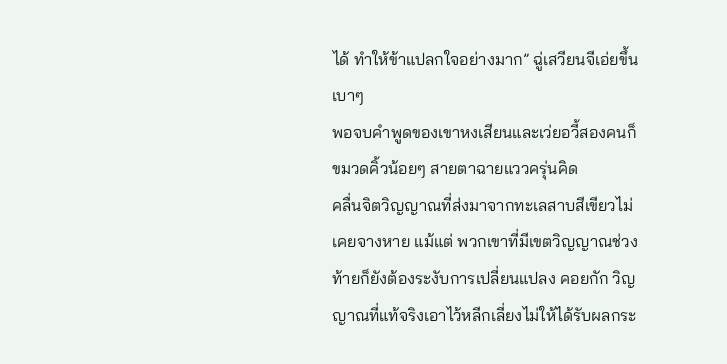ได้ ทำให้ข้าแปลกใจอย่างมาก” ฉู่เสวียนจีเอ่ยขึ้น เบาๆ
พอจบคำพูดของเขาหงเสียนและเว่ยอวี้สองคนก็ขมวดคิ้วน้อยๆ สายตาฉายแววครุ่นคิด
คลื่นจิตวิญญาณที่ส่งมาจากทะเลสาบสีเขียวไม่เคยจางหาย แม้แต่ พวกเขาที่มีเขตวิญญาณช่วงท้ายก็ยังต้องระงับการเปลี่ยนแปลง คอยกัก วิญญาณที่แท้จริงเอาไว้หลีกเลี่ยงไม่ให้ได้รับผลกระ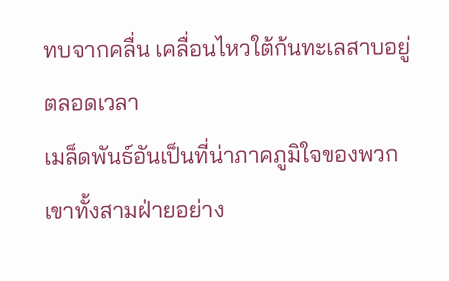ทบจากคลื่น เคลื่อนไหวใต้ก้นทะเลสาบอยู่ตลอดเวลา
เมล็ดพันธ์อันเป็นที่น่าภาคภูมิใจของพวกเขาทั้งสามฝ่ายอย่าง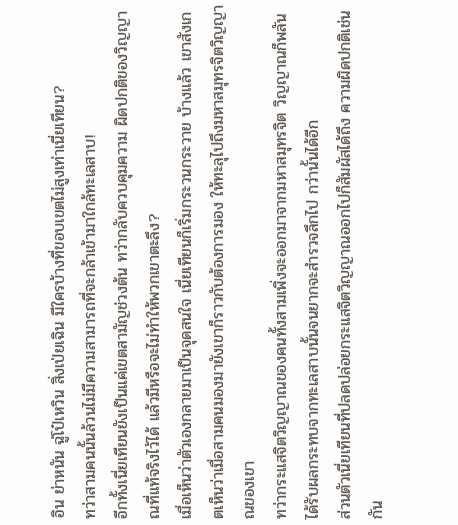อิน ย่าหนัน ฉู่โป๋เหวิน สิ่งเป่ยเฉิน มีใครบ้างที่ขอบเขตไม่สูงเท่าเนี่ยเทียน?
ทว่าสามคนนั้นล้วนไม่มีความสามารถที่จะกล้าเข้ามาใกล้ทะเลสาบ!
อีกทั้งเนี่ยเทียนยังเป็นแค่เขตสามัญช่วงต้น ทว่ากลับควบคุมความ ผิดปกติของวิญญาณที่แท้จริงไว้ได้ แล้วมีหรือจะไม่ทำให้พวกเขาตะลึง?
เมื่อเห็นว่าตัวเองกลายมาเป็นจุดสนใจ เนี่ยเทียนก็เริ่มกระวนกระวาย บ้างแล้ว เขาสังเกตเห็นว่าเมื่อสามคนมองมายังเขาก็ราวกับต้องการมอง ให้ทะลุไปถึงมหาสมุทรจิตวิญญาณของเขา
ทว่ากระแสจิตวิญญาณของคนทั้งสามเพิ่งจะออกมาจากมหาสมุทรจิต วิญญาณก็พลันได้รับผลกระทบจากทะเลสาบนั้นจนยากจะสำรวจลึกไป กว่านั้นได้อีก
ส่วนตัวเนี่ยเทียนที่ปลดปล่อยกระแสจิตวิญญาณออกไปก็สัมผัสได้ถึง ความผิดปกติเช่นกัน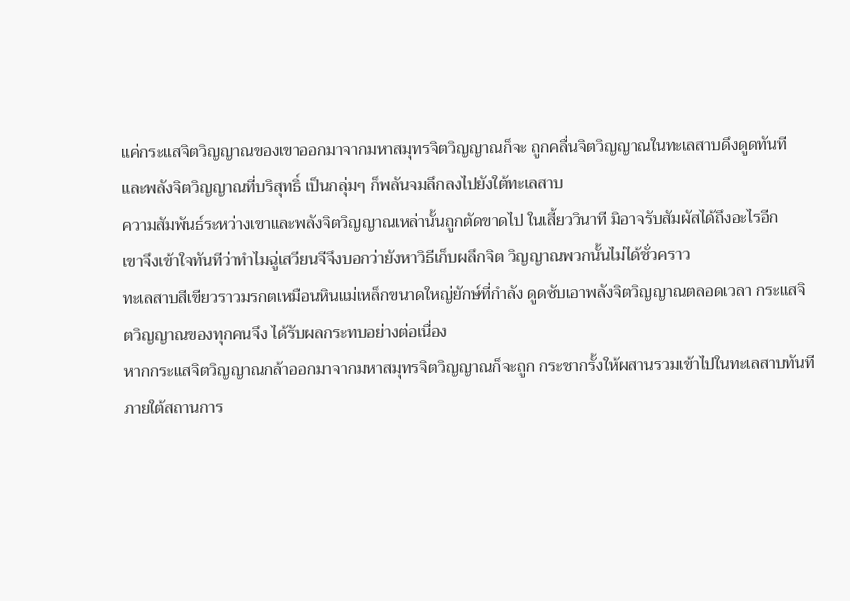แค่กระแสจิตวิญญาณของเขาออกมาจากมหาสมุทรจิตวิญญาณก็จะ ถูกคลื่นจิตวิญญาณในทะเลสาบดึงดูดทันที และพลังจิตวิญญาณที่บริสุทธิ์ เป็นกลุ่มๆ ก็พลันจมลึกลงไปยังใต้ทะเลสาบ
ความสัมพันธ์ระหว่างเขาและพลังจิตวิญญาณเหล่านั้นถูกตัดขาดไป ในเสี้ยววินาที มิอาจรับสัมผัสได้ถึงอะไรอีก
เขาจึงเข้าใจทันทีว่าทำไมฉู่เสวียนจีจึงบอกว่ายังหาวิธีเก็บผลึกจิต วิญญาณพวกนั้นไม่ได้ชั่วคราว
ทะเลสาบสีเขียวราวมรกตเหมือนหินแม่เหล็กขนาดใหญ่ยักษ์ที่กำลัง ดูดซับเอาพลังจิตวิญญาณตลอดเวลา กระแสจิตวิญญาณของทุกคนจึง ได้รับผลกระทบอย่างต่อเนื่อง
หากกระแสจิตวิญญาณกล้าออกมาจากมหาสมุทรจิตวิญญาณก็จะถูก กระชากรั้งให้ผสานรวมเข้าไปในทะเลสาบทันที
ภายใต้สถานการ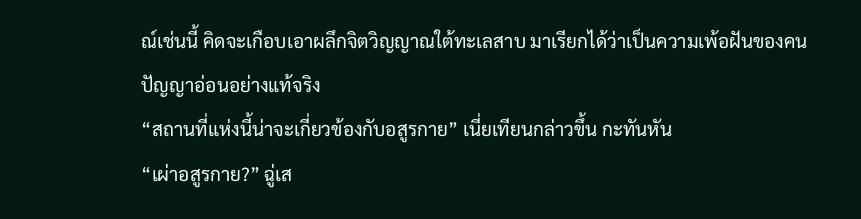ณ์เช่นนี้ คิดจะเกือบเอาผลึกจิตวิญญาณใต้ทะเลสาบ มาเรียกได้ว่าเป็นความเพ้อฝันของคนปัญญาอ่อนอย่างแท้จริง
“สถานที่แห่งนี้น่าจะเกี่ยวข้องกับอสูรกาย” เนี่ยเทียนกล่าวขึ้น กะทันหัน
“เผ่าอสูรกาย?” ฉู่เส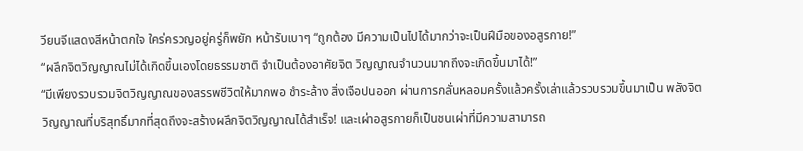วียนจีแสดงสีหน้าตกใจ ใคร่ครวญอยู่ครู่ก็พยัก หน้ารับเบาๆ “ถูกต้อง มีความเป็นไปได้มากว่าจะเป็นฝีมือของอสูรกาย!”
“ผลึกจิตวิญญาณไม่ได้เกิดขึ้นเองโดยธรรมชาติ จำเป็นต้องอาศัยจิต วิญญาณจำนวนมากถึงจะเกิดขึ้นมาได้!”
“มีเพียงรวบรวมจิตวิญญาณของสรรพชีวิตให้มากพอ ชำระล้าง สิ่งเจือปนออก ผ่านการกลั่นหลอมครั้งแล้วครั้งเล่าแล้วรวบรวมขึ้นมาเป็น พลังจิตวิญญาณที่บริสุทธิ์มากที่สุดถึงจะสร้างผลึกจิตวิญญาณได้สำเร็จ! และเผ่าอสูรกายก็เป็นชนเผ่าที่มีความสามารถ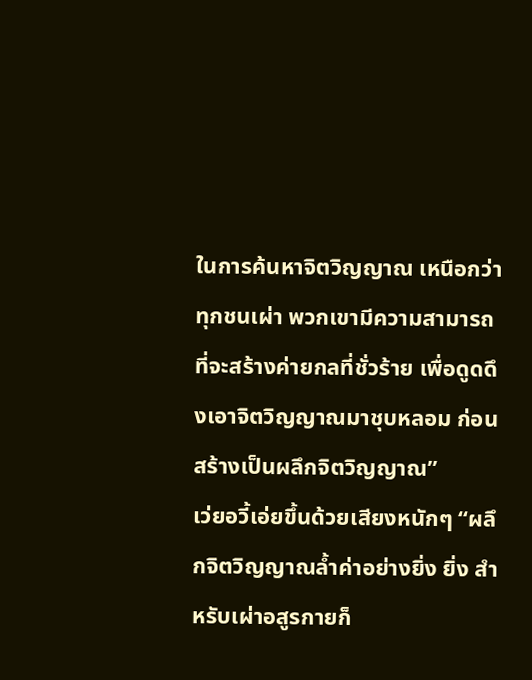ในการค้นหาจิตวิญญาณ เหนือกว่าทุกชนเผ่า พวกเขามีความสามารถที่จะสร้างค่ายกลที่ชั่วร้าย เพื่อดูดดึงเอาจิตวิญญาณมาชุบหลอม ก่อนสร้างเป็นผลึกจิตวิญญาณ”
เว่ยอวี้เอ่ยขึ้นด้วยเสียงหนักๆ “ผลึกจิตวิญญาณล้ำค่าอย่างยิ่ง ยิ่ง สำหรับเผ่าอสูรกายก็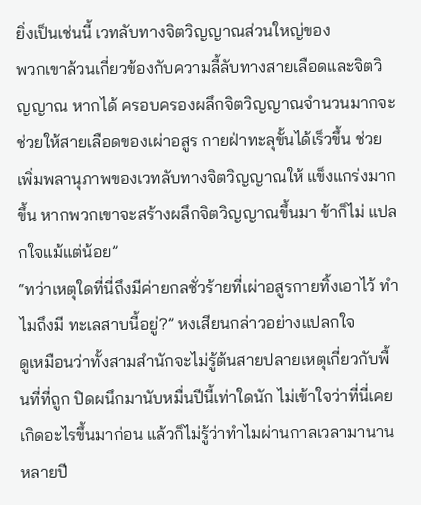ยิ่งเป็นเช่นนี้ เวทลับทางจิตวิญญาณส่วนใหญ่ของ
พวกเขาล้วนเกี่ยวข้องกับความลี้ลับทางสายเลือดและจิตวิญญาณ หากได้ ครอบครองผลึกจิตวิญญาณจำนวนมากจะช่วยให้สายเลือดของเผ่าอสูร กายฝ่าทะลุขั้นได้เร็วขึ้น ช่วยเพิ่มพลานุภาพของเวทลับทางจิตวิญญาณให้ แข็งแกร่งมากขึ้น หากพวกเขาจะสร้างผลึกจิตวิญญาณขึ้นมา ข้าก็ไม่ แปลกใจแม้แต่น้อย”
“ทว่าเหตุใดที่นี่ถึงมีค่ายกลชั่วร้ายที่เผ่าอสูรกายทิ้งเอาไว้ ทำไมถึงมี ทะเลสาบนี้อยู่?” หงเสียนกล่าวอย่างแปลกใจ
ดูเหมือนว่าทั้งสามสำนักจะไม่รู้ต้นสายปลายเหตุเกี่ยวกับพื้นที่ที่ถูก ปิดผนึกมานับหมื่นปีนี้เท่าใดนัก ไม่เข้าใจว่าที่นี่เคยเกิดอะไรขึ้นมาก่อน แล้วก็ไม่รู้ว่าทำไมผ่านกาลเวลามานานหลายปี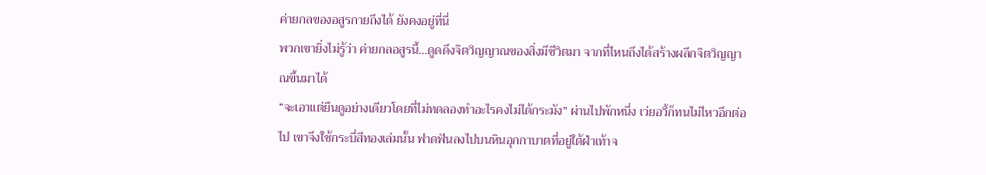ค่ายกลของอสูรกายถึงได้ ยังคงอยู่ที่นี่
พวกเขายิ่งไม่รู้ว่า ค่ายกลอสูรนี้…ดูดดึงจิตวิญญาณของสิ่งมีชีวิตมา จากที่ไหนถึงได้สร้างผลึกจิตวิญญาณขึ้นมาได้
“จะเอาแต่ยืนดูอย่างเดียวโดยที่ไม่ทดลองทำอะไรคงไม่ได้กระมัง” ผ่านไปพักหนึ่ง เว่ยอวี้ก็ทนไม่ไหวอีกต่อไป เขาจึงใช้กระบี่สีทองเล่มนั้น ฟาดฟันลงไปบนหินอุกกาบาตที่อยู่ใต้ฝ่าเท้าจ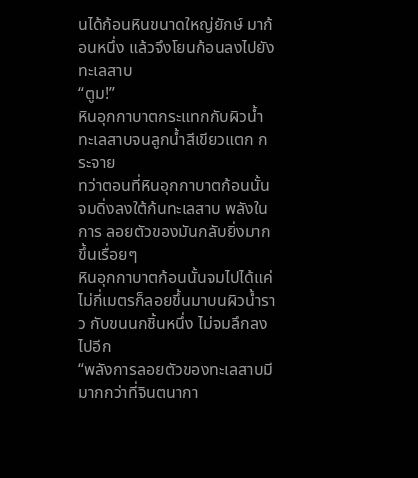นได้ก้อนหินขนาดใหญ่ยักษ์ มาก้อนหนึ่ง แล้วจึงโยนก้อนลงไปยังทะเลสาบ
“ตูม!”
หินอุกกาบาตกระแทกกับผิวน้ำทะเลสาบจนลูกน้ำสีเขียวแตก กระจาย
ทว่าตอนที่หินอุกกาบาตก้อนนั้นจมดิ่งลงใต้ก้นทะเลสาบ พลังในการ ลอยตัวของมันกลับยิ่งมากขึ้นเรื่อยๆ
หินอุกกาบาตก้อนนั้นจมไปได้แค่ไม่กี่เมตรก็ลอยขึ้นมาบนผิวน้ำราว กับขนนกชิ้นหนึ่ง ไม่จมลึกลงไปอีก
“พลังการลอยตัวของทะเลสาบมีมากกว่าที่จินตนากา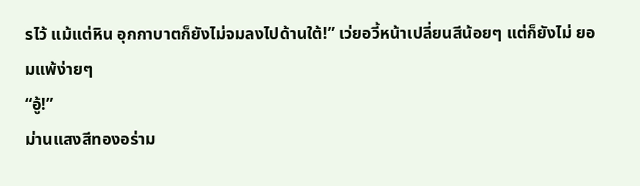รไว้ แม้แต่หิน อุกกาบาตก็ยังไม่จมลงไปด้านใต้!” เว่ยอวี้หน้าเปลี่ยนสีน้อยๆ แต่ก็ยังไม่ ยอมแพ้ง่ายๆ
“อู้!”
ม่านแสงสีทองอร่าม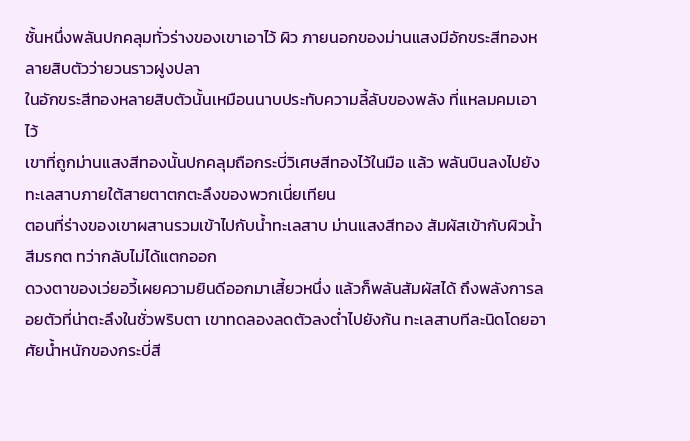ชั้นหนึ่งพลันปกคลุมทั่วร่างของเขาเอาไว้ ผิว ภายนอกของม่านแสงมีอักขระสีทองหลายสิบตัวว่ายวนราวฝูงปลา
ในอักขระสีทองหลายสิบตัวนั้นเหมือนนาบประทับความลี้ลับของพลัง ที่แหลมคมเอาไว้
เขาที่ถูกม่านแสงสีทองนั้นปกคลุมถือกระบี่วิเศษสีทองไว้ในมือ แล้ว พลันบินลงไปยังทะเลสาบภายใต้สายตาตกตะลึงของพวกเนี่ยเทียน
ตอนที่ร่างของเขาผสานรวมเข้าไปกับน้ำทะเลสาบ ม่านแสงสีทอง สัมผัสเข้ากับผิวน้ำสีมรกต ทว่ากลับไม่ได้แตกออก
ดวงตาของเว่ยอวี้เผยความยินดีออกมาเสี้ยวหนึ่ง แล้วก็พลันสัมผัสได้ ถึงพลังการลอยตัวที่น่าตะลึงในชั่วพริบตา เขาทดลองลดตัวลงต่ำไปยังก้น ทะเลสาบทีละนิดโดยอาศัยน้ำหนักของกระบี่สี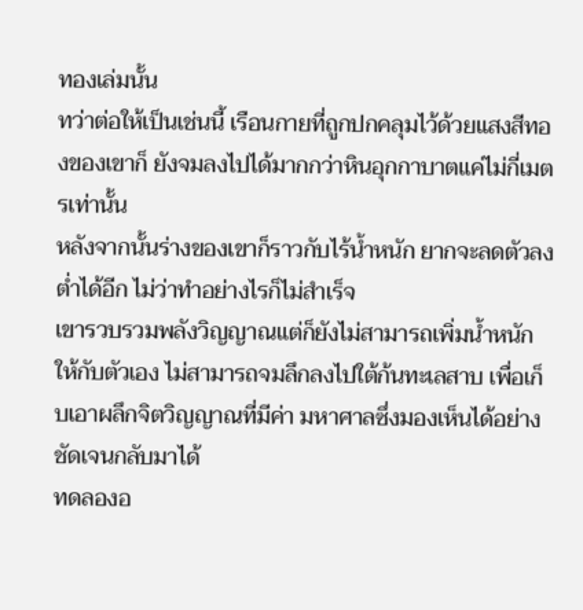ทองเล่มนั้น
ทว่าต่อให้เป็นเช่นนี้ เรือนกายที่ถูกปกคลุมไว้ด้วยแสงสีทองของเขาก็ ยังจมลงไปได้มากกว่าหินอุกกาบาตแค่ไม่กี่เมตรเท่านั้น
หลังจากนั้นร่างของเขาก็ราวกับไร้น้ำหนัก ยากจะลดตัวลงต่ำได้อีก ไม่ว่าทำอย่างไรก็ไม่สำเร็จ
เขารวบรวมพลังวิญญาณแต่ก็ยังไม่สามารถเพิ่มน้ำหนักให้กับตัวเอง ไม่สามารถจมลึกลงไปใต้ก้นทะเลสาบ เพื่อเก็บเอาผลึกจิตวิญญาณที่มีค่า มหาศาลซึ่งมองเห็นได้อย่างชัดเจนกลับมาได้
ทดลองอ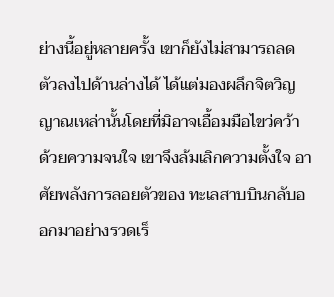ย่างนี้อยู่หลายครั้ง เขาก็ยังไม่สามารถลดตัวลงไปด้านล่างได้ ได้แต่มองผลึกจิตวิญญาณเหล่านั้นโดยที่มิอาจเอื้อมมือไขว่คว้า
ด้วยความจนใจ เขาจึงล้มเลิกความตั้งใจ อาศัยพลังการลอยตัวของ ทะเลสาบบินกลับออกมาอย่างรวดเร็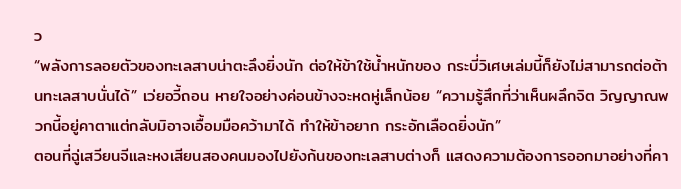ว
“พลังการลอยตัวของทะเลสาบน่าตะลึงยิ่งนัก ต่อให้ข้าใช้น้ำหนักของ กระบี่วิเศษเล่มนี้ก็ยังไม่สามารถต่อต้านทะเลสาบนั่นได้” เว่ยอวี้ถอน หายใจอย่างค่อนข้างจะหดหู่เล็กน้อย “ความรู้สึกที่ว่าเห็นผลึกจิต วิญญาณพวกนี้อยู่คาตาแต่กลับมิอาจเอื้อมมือคว้ามาได้ ทำให้ข้าอยาก กระอักเลือดยิ่งนัก”
ตอนที่ฉู่เสวียนจีและหงเสียนสองคนมองไปยังก้นของทะเลสาบต่างก็ แสดงความต้องการออกมาอย่างที่คา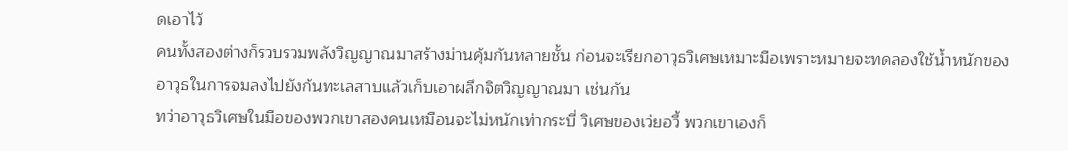ดเอาไว้
คนทั้งสองต่างก็รวบรวมพลังวิญญาณมาสร้างม่านคุ้มกันหลายชั้น ก่อนจะเรียกอาวุธวิเศษเหมาะมือเพราะหมายจะทดลองใช้น้ำหนักของ
อาวุธในการจมลงไปยังก้นทะเลสาบแล้วเก็บเอาผลึกจิตวิญญาณมา เช่นกัน
ทว่าอาวุธวิเศษในมือของพวกเขาสองคนเหมือนจะไม่หนักเท่ากระบี่ วิเศษของเว่ยอวี้ พวกเขาเองก็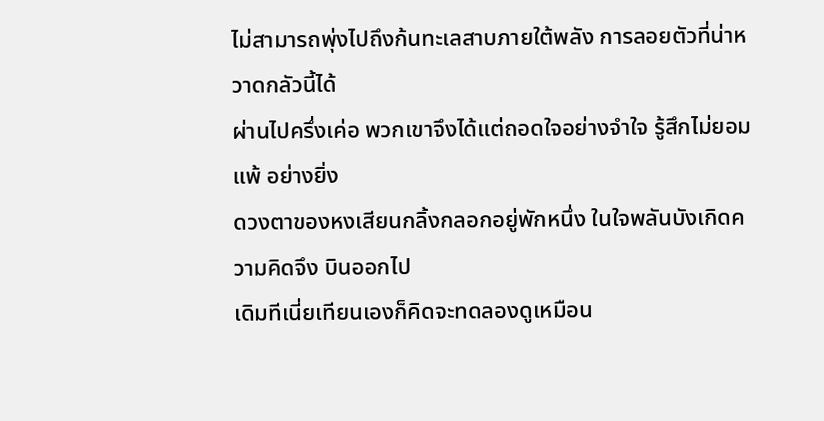ไม่สามารถพุ่งไปถึงก้นทะเลสาบภายใต้พลัง การลอยตัวที่น่าหวาดกลัวนี้ได้
ผ่านไปครึ่งเค่อ พวกเขาจึงได้แต่ถอดใจอย่างจำใจ รู้สึกไม่ยอมแพ้ อย่างยิ่ง
ดวงตาของหงเสียนกลิ้งกลอกอยู่พักหนึ่ง ในใจพลันบังเกิดความคิดจึง บินออกไป
เดิมทีเนี่ยเทียนเองก็คิดจะทดลองดูเหมือน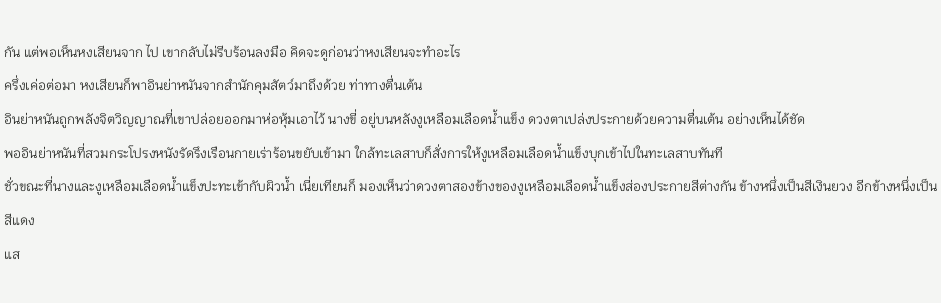กัน แต่พอเห็นหงเสียนจาก ไป เขากลับไม่รีบร้อนลงมือ คิดจะดูก่อนว่าหงเสียนจะทำอะไร
ครึ่งเค่อต่อมา หงเสียนก็พาอินย่าหนันจากสำนักคุมสัตว์มาถึงด้วย ท่าทางตื่นเต้น
อินย่าหนันถูกพลังจิตวิญญาณที่เขาปล่อยออกมาห่อหุ้มเอาไว้ นางขี่ อยู่บนหลังงูเหลือมเลือดน้ำแข็ง ดวงตาเปล่งประกายด้วยความตื่นเต้น อย่างเห็นได้ชัด
พออินย่าหนันที่สวมกระโปรงหนังรัดรึงเรือนกายเร่าร้อนขยับเข้ามา ใกล้ทะเลสาบก็สั่งการให้งูเหลือมเลือดน้ำแข็งบุกเข้าไปในทะเลสาบทันที
ชั่วขณะที่นางและงูเหลือมเลือดน้ำแข็งปะทะเข้ากับผิวน้ำ เนี่ยเทียนก็ มองเห็นว่าดวงตาสองข้างของงูเหลือมเลือดน้ำแข็งส่องประกายสีต่างกัน ข้างหนึ่งเป็นสีเงินยวง อีกข้างหนึ่งเป็นสีแดง
แส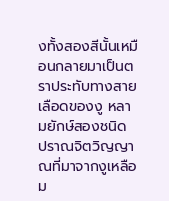งทั้งสองสีนั้นเหมือนกลายมาเป็นตราประทับทางสายเลือดของงู หลามยักษ์สองชนิด
ปราณจิตวิญญาณที่มาจากงูเหลือม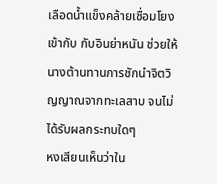เลือดน้ำแข็งคล้ายเชื่อมโยงเข้ากับ กับอินย่าหนัน ช่วยให้นางต้านทานการชักนำจิตวิญญาณจากทะเลสาบ จนไม่ได้รับผลกระทบใดๆ
หงเสียนเห็นว่าใน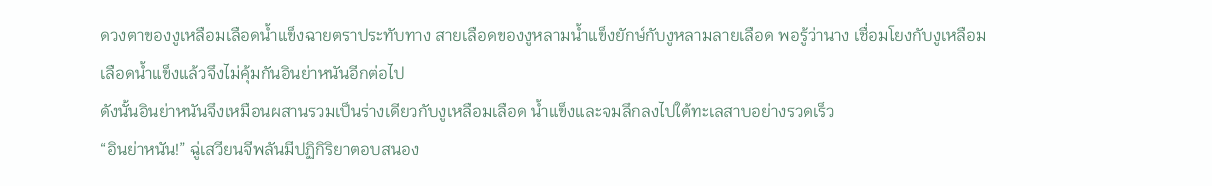ดวงตาของงูเหลือมเลือดน้ำแข็งฉายตราประทับทาง สายเลือดของงูหลามน้ำแข็งยักษ์กับงูหลามลายเลือด พอรู้ว่านาง เชื่อมโยงกับงูเหลือมเลือดน้ำแข็งแล้วจึงไม่คุ้มกันอินย่าหนันอีกต่อไป
ดังนั้นอินย่าหนันจึงเหมือนผสานรวมเป็นร่างเดียวกับงูเหลือมเลือด น้ำแข็งและจมลึกลงไปใต้ทะเลสาบอย่างรวดเร็ว
“อินย่าหนัน!” ฉู่เสวียนจีพลันมีปฏิกิริยาตอบสนอง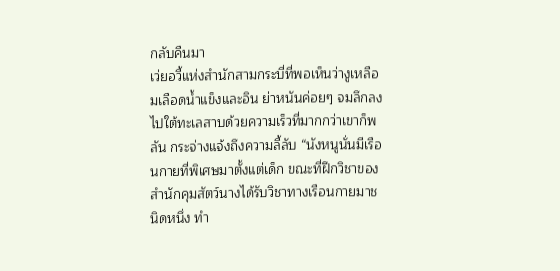กลับคืนมา
เว่ยอวี้แห่งสำนักสามกระบี่ที่พอเห็นว่างูเหลือมเลือดน้ำแข็งและอิน ย่าหนันค่อยๆ จมลึกลงไปใต้ทะเลสาบด้วยความเร็วที่มากกว่าเขาก็พลัน กระจ่างแจ้งถึงความลี้ลับ “นังหนูนั่นมีเรือนกายที่พิเศษมาตั้งแต่เด็ก ขณะที่ฝึกวิชาของสำนักคุมสัตว์นางได้รับวิชาทางเรือนกายมาชนิดหนึ่ง ทำ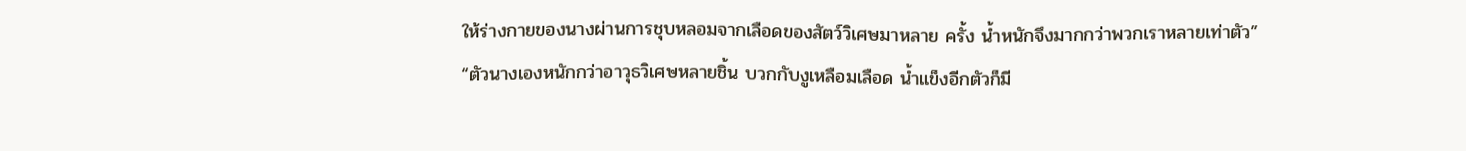ให้ร่างกายของนางผ่านการชุบหลอมจากเลือดของสัตว์วิเศษมาหลาย ครั้ง น้ำหนักจึงมากกว่าพวกเราหลายเท่าตัว”
“ตัวนางเองหนักกว่าอาวุธวิเศษหลายชิ้น บวกกับงูเหลือมเลือด น้ำแข็งอีกตัวก็มี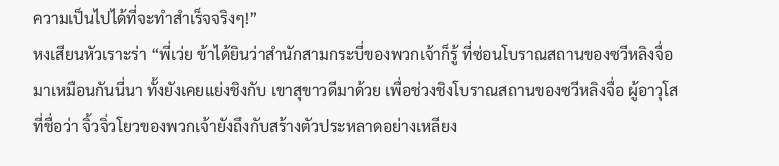ความเป็นไปได้ที่จะทำสำเร็จจริงๆ!”
หงเสียนหัวเราะร่า “พี่เว่ย ข้าได้ยินว่าสำนักสามกระบี่ของพวกเจ้าก็รู้ ที่ซ่อนโบราณสถานของซวีหลิงจื่อมาเหมือนกันนี่นา ทั้งยังเคยแย่งชิงกับ เขาสุขาวดีมาด้วย เพื่อช่วงชิงโบราณสถานของซวีหลิงจื่อ ผู้อาวุโสที่ชื่อว่า จิ้วจิ่วโยวของพวกเจ้ายังถึงกับสร้างตัวประหลาดอย่างเหลียง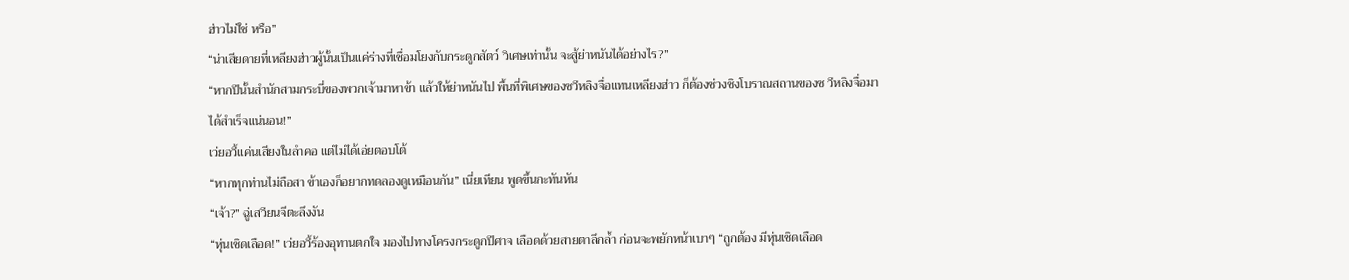ฮ่าวไม่ใช่ หรือ”
“น่าเสียดายที่เหลียงฮ่าวผู้นั้นเป็นแค่ร่างที่เชื่อมโยงกับกระดูกสัตว์ วิเศษเท่านั้น จะสู้ย่าหนันได้อย่างไร?”
“หากปีนั้นสำนักสามกระบี่ของพวกเจ้ามาหาข้า แล้วให้ย่าหนันไป พื้นที่พิเศษของซวีหลิงจื่อแทนเหลียงฮ่าว ก็ต้องช่วงชิงโบราณสถานของซ วีหลิงจื่อมาได้สำเร็จแน่นอน!”
เว่ยอวี้แค่นเสียงในลำคอ แต่ไม่ได้เอ่ยตอบโต้
“หากทุกท่านไม่ถือสา ข้าเองก็อยากทดลองดูเหมือนกัน” เนี่ยเทียน พูดขึ้นกะทันหัน
“เจ้า?” ฉู่เสวียนจีตะลึงงัน
“หุ่นเชิดเลือด!” เว่ยอวี้ร้องอุทานตกใจ มองไปทางโครงกระดูกปีศาจ เลือดด้วยสายตาลึกล้ำ ก่อนจะพยักหน้าเบาๆ “ถูกต้อง มีหุ่นเชิดเลือด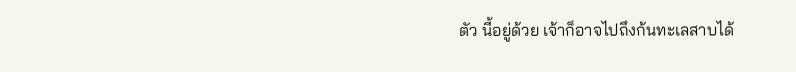ตัว นี้อยู่ด้วย เจ้าก็อาจไปถึงก้นทะเลสาบได้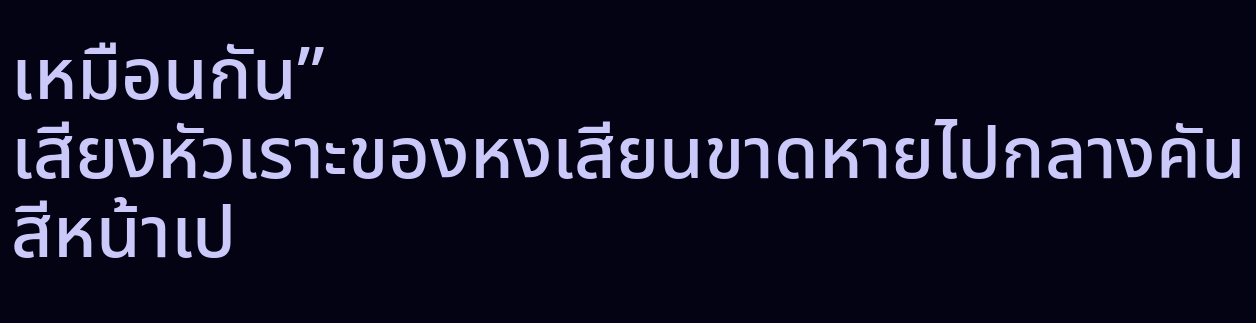เหมือนกัน”
เสียงหัวเราะของหงเสียนขาดหายไปกลางคัน สีหน้าเป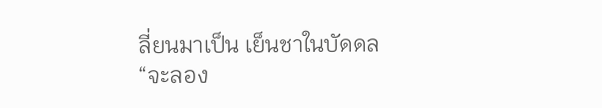ลี่ยนมาเป็น เย็นชาในบัดดล “จะลอง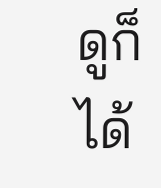ดูก็ได้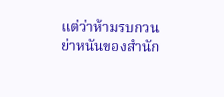แต่ว่าห้ามรบกวนย่าหนันของสำนัก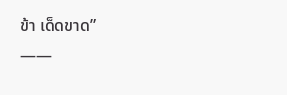ข้า เด็ดขาด”
——